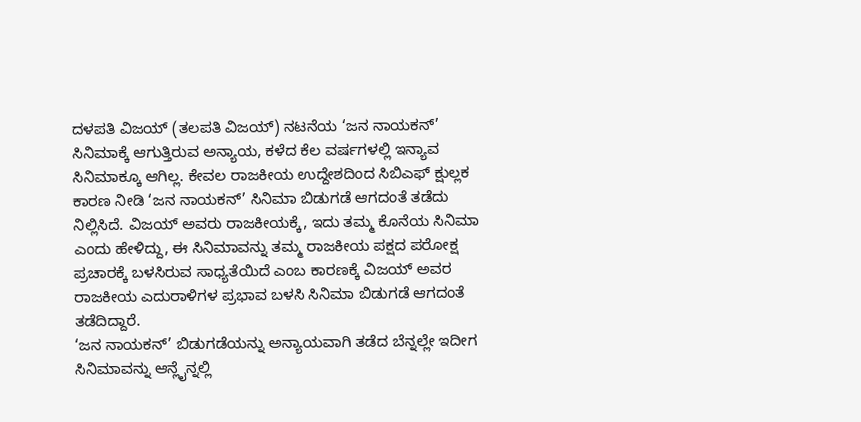ದಳಪತಿ ವಿಜಯ್ (ತಲಪತಿ ವಿಜಯ್) ನಟನೆಯ ‘ಜನ ನಾಯಕನ್’ ಸಿನಿಮಾಕ್ಕೆ ಆಗುತ್ತಿರುವ ಅನ್ಯಾಯ, ಕಳೆದ ಕೆಲ ವರ್ಷಗಳಲ್ಲಿ ಇನ್ಯಾವ ಸಿನಿಮಾಕ್ಕೂ ಆಗಿಲ್ಲ. ಕೇವಲ ರಾಜಕೀಯ ಉದ್ದೇಶದಿಂದ ಸಿಬಿಎಫ್ ಕ್ಷುಲ್ಲಕ ಕಾರಣ ನೀಡಿ ‘ಜನ ನಾಯಕನ್’ ಸಿನಿಮಾ ಬಿಡುಗಡೆ ಆಗದಂತೆ ತಡೆದು ನಿಲ್ಲಿಸಿದೆ. ವಿಜಯ್ ಅವರು ರಾಜಕೀಯಕ್ಕೆ, ಇದು ತಮ್ಮ ಕೊನೆಯ ಸಿನಿಮಾ ಎಂದು ಹೇಳಿದ್ದು, ಈ ಸಿನಿಮಾವನ್ನು ತಮ್ಮ ರಾಜಕೀಯ ಪಕ್ಷದ ಪರೋಕ್ಷ ಪ್ರಚಾರಕ್ಕೆ ಬಳಸಿರುವ ಸಾಧ್ಯತೆಯಿದೆ ಎಂಬ ಕಾರಣಕ್ಕೆ ವಿಜಯ್ ಅವರ ರಾಜಕೀಯ ಎದುರಾಳಿಗಳ ಪ್ರಭಾವ ಬಳಸಿ ಸಿನಿಮಾ ಬಿಡುಗಡೆ ಆಗದಂತೆ ತಡೆದಿದ್ದಾರೆ.
‘ಜನ ನಾಯಕನ್’ ಬಿಡುಗಡೆಯನ್ನು ಅನ್ಯಾಯವಾಗಿ ತಡೆದ ಬೆನ್ನಲ್ಲೇ ಇದೀಗ ಸಿನಿಮಾವನ್ನು ಆನ್ಲೈನ್ನಲ್ಲಿ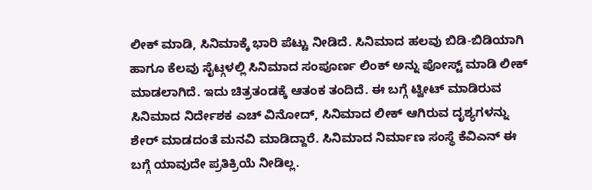ಲೀಕ್ ಮಾಡಿ, ಸಿನಿಮಾಕ್ಕೆ ಭಾರಿ ಪೆಟ್ಟು ನೀಡಿದೆ. ಸಿನಿಮಾದ ಹಲವು ಬಿಡಿ-ಬಿಡಿಯಾಗಿ ಹಾಗೂ ಕೆಲವು ಸೈಟ್ಗಳಲ್ಲಿ ಸಿನಿಮಾದ ಸಂಪೂರ್ಣ ಲಿಂಕ್ ಅನ್ನು ಪೋಸ್ಟ್ ಮಾಡಿ ಲೀಕ್ ಮಾಡಲಾಗಿದೆ. ಇದು ಚಿತ್ರತಂಡಕ್ಕೆ ಆತಂಕ ತಂದಿದೆ. ಈ ಬಗ್ಗೆ ಟ್ವೀಟ್ ಮಾಡಿರುವ ಸಿನಿಮಾದ ನಿರ್ದೇಶಕ ಎಚ್ ವಿನೋದ್, ಸಿನಿಮಾದ ಲೀಕ್ ಆಗಿರುವ ದೃಶ್ಯಗಳನ್ನು ಶೇರ್ ಮಾಡದಂತೆ ಮನವಿ ಮಾಡಿದ್ದಾರೆ. ಸಿನಿಮಾದ ನಿರ್ಮಾಣ ಸಂಸ್ಥೆ ಕೆವಿಎನ್ ಈ ಬಗ್ಗೆ ಯಾವುದೇ ಪ್ರತಿಕ್ರಿಯೆ ನೀಡಿಲ್ಲ.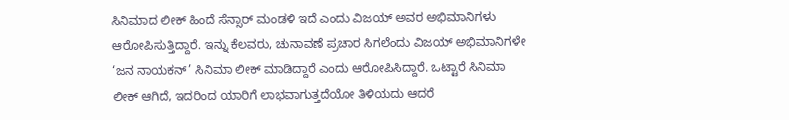ಸಿನಿಮಾದ ಲೀಕ್ ಹಿಂದೆ ಸೆನ್ಸಾರ್ ಮಂಡಳಿ ಇದೆ ಎಂದು ವಿಜಯ್ ಅವರ ಅಭಿಮಾನಿಗಳು ಆರೋಪಿಸುತ್ತಿದ್ದಾರೆ. ಇನ್ನು ಕೆಲವರು, ಚುನಾವಣೆ ಪ್ರಚಾರ ಸಿಗಲೆಂದು ವಿಜಯ್ ಅಭಿಮಾನಿಗಳೇ ‘ಜನ ನಾಯಕನ್’ ಸಿನಿಮಾ ಲೀಕ್ ಮಾಡಿದ್ದಾರೆ ಎಂದು ಆರೋಪಿಸಿದ್ದಾರೆ. ಒಟ್ಟಾರೆ ಸಿನಿಮಾ ಲೀಕ್ ಆಗಿದೆ, ಇದರಿಂದ ಯಾರಿಗೆ ಲಾಭವಾಗುತ್ತದೆಯೋ ತಿಳಿಯದು ಆದರೆ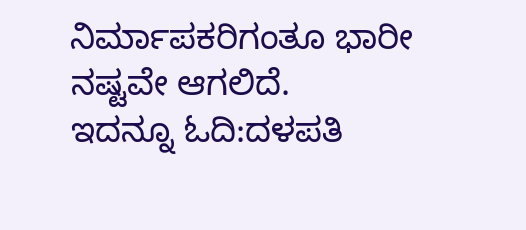ನಿರ್ಮಾಪಕರಿಗಂತೂ ಭಾರೀ ನಷ್ಟವೇ ಆಗಲಿದೆ.
ಇದನ್ನೂ ಓದಿ:ದಳಪತಿ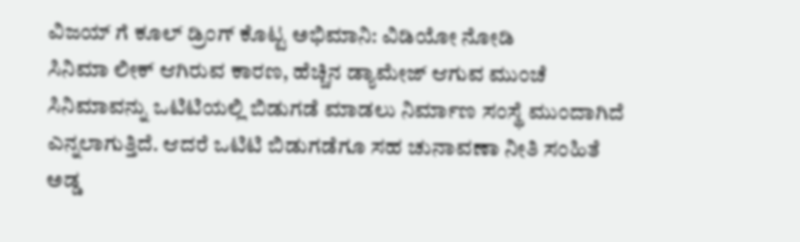ವಿಜಯ್ ಗೆ ಕೂಲ್ ಡ್ರಿಂಗ್ ಕೊಟ್ಟ ಅಭಿಮಾನಿ: ವಿಡಿಯೋ ನೋಡಿ
ಸಿನಿಮಾ ಲೀಕ್ ಆಗಿರುವ ಕಾರಣ, ಹೆಚ್ಚಿನ ಡ್ಯಾಮೇಜ್ ಆಗುವ ಮುಂಚೆ ಸಿನಿಮಾವನ್ನು ಒಟಿಟಿಯಲ್ಲಿ ಬಿಡುಗಡೆ ಮಾಡಲು ನಿರ್ಮಾಣ ಸಂಸ್ಥೆ ಮುಂದಾಗಿದೆ ಎನ್ನಲಾಗುತ್ತಿದೆ. ಆದರೆ ಒಟಿಟಿ ಬಿಡುಗಡೆಗೂ ಸಹ ಚುನಾವಣಾ ನೀತಿ ಸಂಹಿತೆ ಅಡ್ಡ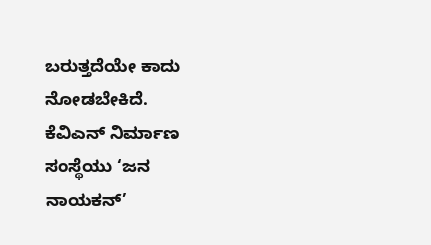ಬರುತ್ತದೆಯೇ ಕಾದು ನೋಡಬೇಕಿದೆ.
ಕೆವಿಎನ್ ನಿರ್ಮಾಣ ಸಂಸ್ಥೆಯು ‘ಜನ ನಾಯಕನ್’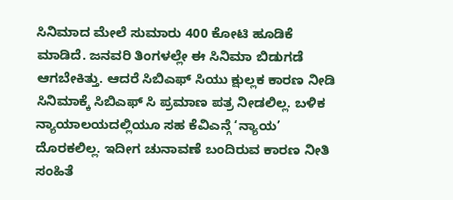ಸಿನಿಮಾದ ಮೇಲೆ ಸುಮಾರು 400 ಕೋಟಿ ಹೂಡಿಕೆ ಮಾಡಿದೆ. ಜನವರಿ ತಿಂಗಳಲ್ಲೇ ಈ ಸಿನಿಮಾ ಬಿಡುಗಡೆ ಆಗಬೇಕಿತ್ತು. ಆದರೆ ಸಿಬಿಎಫ್ ಸಿಯು ಕ್ಷುಲ್ಲಕ ಕಾರಣ ನೀಡಿ ಸಿನಿಮಾಕ್ಕೆ ಸಿಬಿಎಫ್ ಸಿ ಪ್ರಮಾಣ ಪತ್ರ ನೀಡಲಿಲ್ಲ. ಬಳಿಕ ನ್ಯಾಯಾಲಯದಲ್ಲಿಯೂ ಸಹ ಕೆವಿಎನ್ಗೆ ‘ನ್ಯಾಯ’ ದೊರಕಲಿಲ್ಲ. ಇದೀಗ ಚುನಾವಣೆ ಬಂದಿರುವ ಕಾರಣ ನೀತಿ ಸಂಹಿತೆ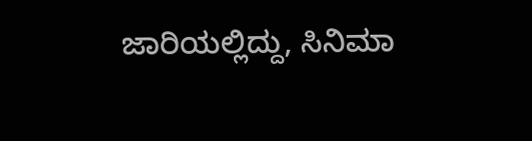ಜಾರಿಯಲ್ಲಿದ್ದು, ಸಿನಿಮಾ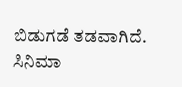ಬಿಡುಗಡೆ ತಡವಾಗಿದೆ.
ಸಿನಿಮಾ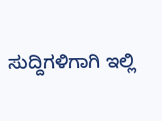ಸುದ್ದಿಗಳಿಗಾಗಿ ಇಲ್ಲಿ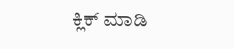ಕ್ಲಿಕ್ ಮಾಡಿ